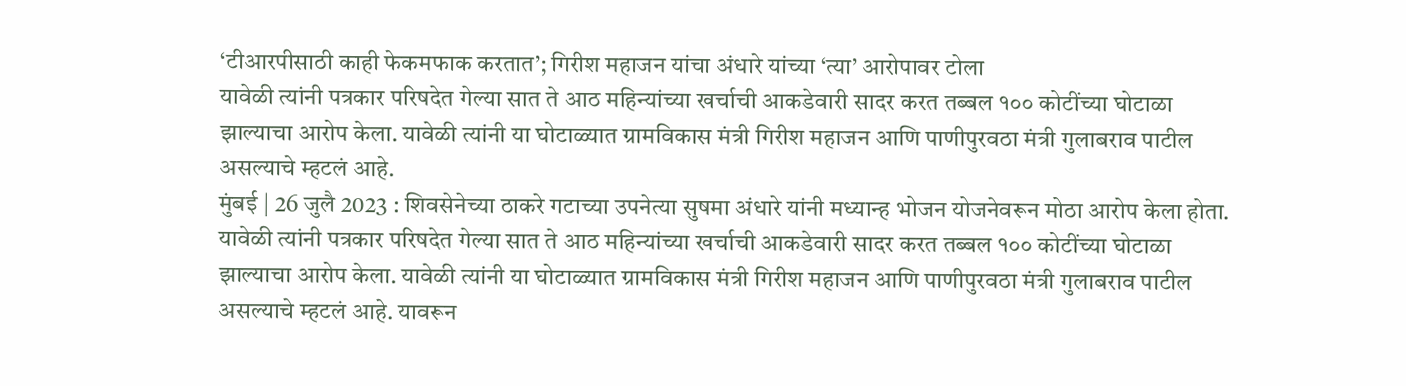‘टीआरपीसाठी काही फेकमफाक करतात’; गिरीश महाजन यांचा अंधारे यांच्या ‘त्या’ आरोपावर टोला
यावेळी त्यांनी पत्रकार परिषदेत गेल्या सात ते आठ महिन्यांच्या खर्चाची आकडेवारी सादर करत तब्बल १०० कोटींच्या घोटाळा झाल्याचा आरोप केला. यावेळी त्यांनी या घोटाळ्यात ग्रामविकास मंत्री गिरीश महाजन आणि पाणीपुरवठा मंत्री गुलाबराव पाटील असल्याचे म्हटलं आहे.
मुंबई | 26 जुलै 2023 : शिवसेनेच्या ठाकरे गटाच्या उपनेत्या सुषमा अंधारे यांनी मध्यान्ह भोजन योजनेवरून मोठा आरोप केला होता. यावेळी त्यांनी पत्रकार परिषदेत गेल्या सात ते आठ महिन्यांच्या खर्चाची आकडेवारी सादर करत तब्बल १०० कोटींच्या घोटाळा झाल्याचा आरोप केला. यावेळी त्यांनी या घोटाळ्यात ग्रामविकास मंत्री गिरीश महाजन आणि पाणीपुरवठा मंत्री गुलाबराव पाटील असल्याचे म्हटलं आहे. यावरून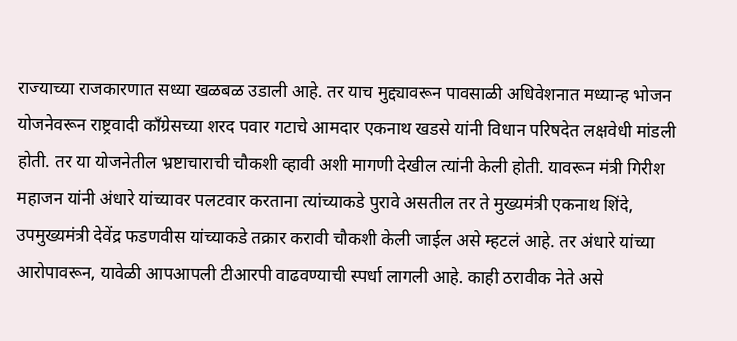राज्याच्या राजकारणात सध्या खळबळ उडाली आहे. तर याच मुद्द्यावरून पावसाळी अधिवेशनात मध्यान्ह भोजन योजनेवरून राष्ट्रवादी काँग्रेसच्या शरद पवार गटाचे आमदार एकनाथ खडसे यांनी विधान परिषदेत लक्षवेधी मांडली होती. तर या योजनेतील भ्रष्टाचाराची चौकशी व्हावी अशी मागणी देखील त्यांनी केली होती. यावरून मंत्री गिरीश महाजन यांनी अंधारे यांच्यावर पलटवार करताना त्यांच्याकडे पुरावे असतील तर ते मुख्यमंत्री एकनाथ शिंदे, उपमुख्यमंत्री देवेंद्र फडणवीस यांच्याकडे तक्रार करावी चौकशी केली जाईल असे म्हटलं आहे. तर अंधारे यांच्या आरोपावरून, यावेळी आपआपली टीआरपी वाढवण्याची स्पर्धा लागली आहे. काही ठरावीक नेते असे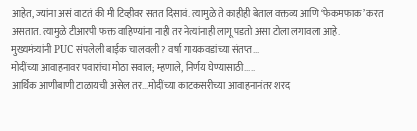आहेत, ज्यांना असं वाटतं की मी टिव्हीवर सतत दिसावं. त्यामुळे ते काहीही बेताल वक्तव्य आणि ‘फेकमफाक’ करत असतात. त्यामुळे टीआरपी फक्त वाहिण्यांना नाही तर नेत्यांनाही लागू पडतो असा टोला लगावला आहे.
मुख्यमंत्र्यांनी PUC संपलेली बाईक चालवली? वर्षा गायकवडांच्या संतप्त...
मोदींच्या आवाहनावर पवारांचा मोठा सवाल; म्हणाले, निर्णय घेण्यासाठी.....
आर्थिक आणीबाणी टाळायची असेल तर...मोदींच्या काटकसरीच्या आवाहनानंतर शरद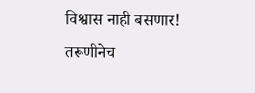विश्वास नाही बसणार! तरूणीनेच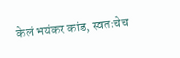केलं भयंकर कांड, स्वतःचेच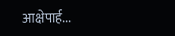आक्षेपार्ह...